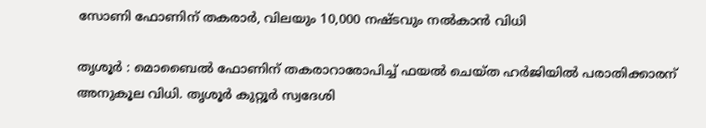സോണി ഫോണിന് തകരാർ, വിലയും 10,000 നഷ്ടവും നൽകാൻ വിധി

തൃശൂർ : മൊബൈൽ ഫോണിന് തകരാറാരോപിച്ച് ഫയൽ ചെയ്ത ഹർജിയിൽ പരാതിക്കാരന് അനുകൂല വിധി. തൃശൂർ കുറ്റൂർ സ്വദേശി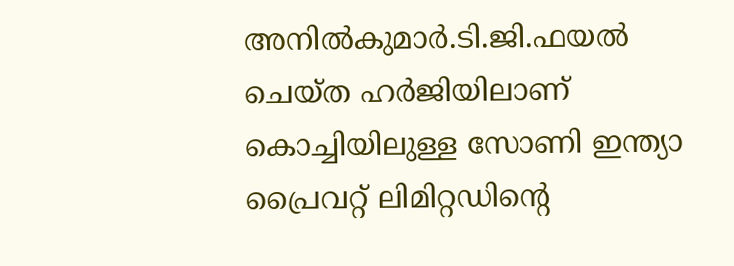അനിൽകുമാർ.ടി.ജി.ഫയൽ ചെയ്ത ഹർജിയിലാണ് കൊച്ചിയിലുള്ള സോണി ഇന്ത്യാ പ്രൈവറ്റ് ലിമിറ്റഡിൻ്റെ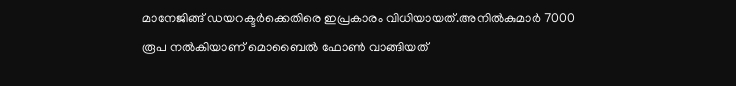മാനേജിങ്ങ് ഡയറക്ടർക്കെതിരെ ഇപ്രകാരം വിധിയായത്.അനിൽകുമാർ 7000 രൂപ നൽകിയാണ് മൊബൈൽ ഫോൺ വാങ്ങിയത്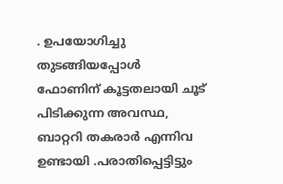. ഉപയോഗിച്ചു തുടങ്ങിയപ്പോൾ ഫോണിന് കൂട്ടതലായി ചൂട് പിടിക്കുന്ന അവസ്ഥ, ബാറ്ററി തകരാർ എന്നിവ ഉണ്ടായി .പരാതിപ്പെട്ടിട്ടും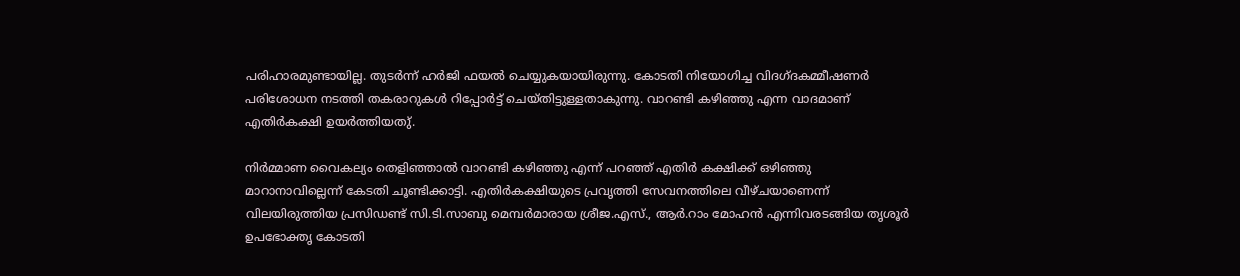പരിഹാരമുണ്ടായില്ല. തുടർന്ന് ഹർജി ഫയൽ ചെയ്യുകയായിരുന്നു. കോടതി നിയോഗിച്ച വിദഗ്ദകമ്മീഷണർ പരിശോധന നടത്തി തകരാറുകൾ റിപ്പോർട്ട് ചെയ്തിട്ടുള്ളതാകുന്നു. വാറണ്ടി കഴിഞ്ഞു എന്ന വാദമാണ് എതിർകക്ഷി ഉയർത്തിയതു്.

നിർമ്മാണ വൈകല്യം തെളിഞ്ഞാൽ വാറണ്ടി കഴിഞ്ഞു എന്ന് പറഞ്ഞ് എതിർ കക്ഷിക്ക് ഒഴിഞ്ഞു മാറാനാവില്ലെന്ന് കേടതി ചൂണ്ടിക്കാട്ടി. എതിർകക്ഷിയുടെ പ്രവൃത്തി സേവനത്തിലെ വീഴ്ചയാണെന്ന് വിലയിരുത്തിയ പ്രസിഡണ്ട് സി.ടി.സാബു മെമ്പർമാരായ ശ്രീജ.എസ്., ആർ.റാം മോഹൻ എന്നിവരടങ്ങിയ തൃശൂർ ഉപഭോക്തൃ കോടതി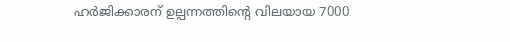ഹർജിക്കാരന് ഉല്പന്നത്തിൻ്റെ വിലയായ 7000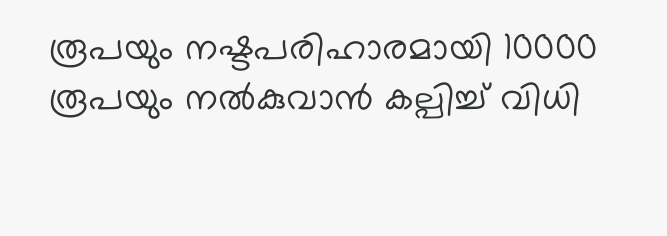രൂപയും നഷ്ടപരിഹാരമായി 10000 രൂപയും നൽകുവാൻ കല്പിച്ച് വിധി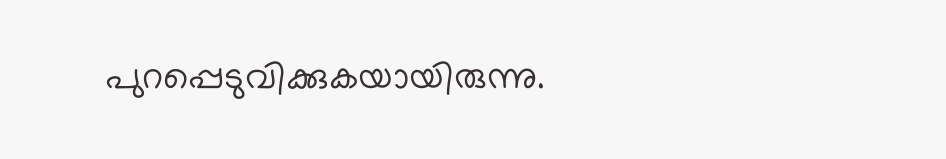പുറപ്പെടുവിക്കുകയായിരുന്നു.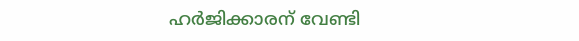ഹർജിക്കാരന് വേണ്ടി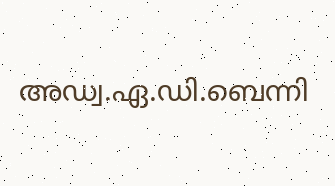അഡ്വ.ഏ.ഡി.ബെന്നി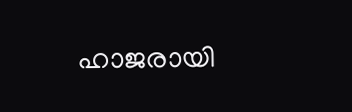ഹാജരായി